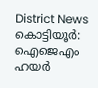District News
കൊട്ടിയൂർ: ഐജെഎം ഹയർ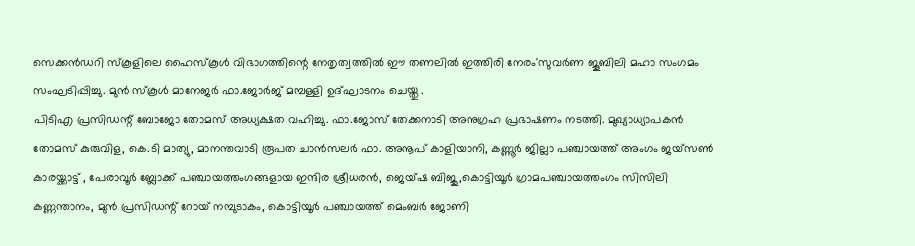സെക്കൻഡറി സ്കൂളിലെ ഹൈസ്കൂൾ വിഭാഗത്തിന്റെ നേതൃത്വത്തിൽ ഈ തണലിൽ ഇത്തിരി നേരം'സുവർണ ജൂബിലി മഹാ സംഗമം സംഘടിപ്പിച്ചു. മുൻ സ്കൂൾ മാനേജർ ഫാ.ജോർജ് മമ്പള്ളി ഉദ്ഘാടനം ചെയ്തു .
പിടിഎ പ്രസിഡന്റ് ബോജോ തോമസ് അധ്യക്ഷത വഹിച്ചു. ഫാ.ജോസ് തേക്കനാടി അനുഗ്രഹ പ്രഭാഷണം നടത്തി. മുഖ്യാധ്യാപകൻ തോമസ് കുരുവിള, കെ.ടി മാത്യു, മാനന്തവാടി രൂപത ചാൻസലർ ഫാ. അനൂപ് കാളിയാനി, കണ്ണൂർ ജില്ലാ പഞ്ചായത്ത് അംഗം ജയ്സൺ കാരയ്ക്കാട്ട് , പേരാവൂർ ബ്ലോക്ക് പഞ്ചായത്തംഗങ്ങളായ ഇന്ദിര ശ്രീധരൻ, ജെയ്ഷ ബിജു,കൊട്ടിയൂർ ഗ്രാമപഞ്ചായത്തംഗം സിസിലി കണ്ണന്താനം, മുൻ പ്രസിഡന്റ് റോയ് നമ്പുടാകം, കൊട്ടിയൂർ പഞ്ചായത്ത് മെംബർ ജോണി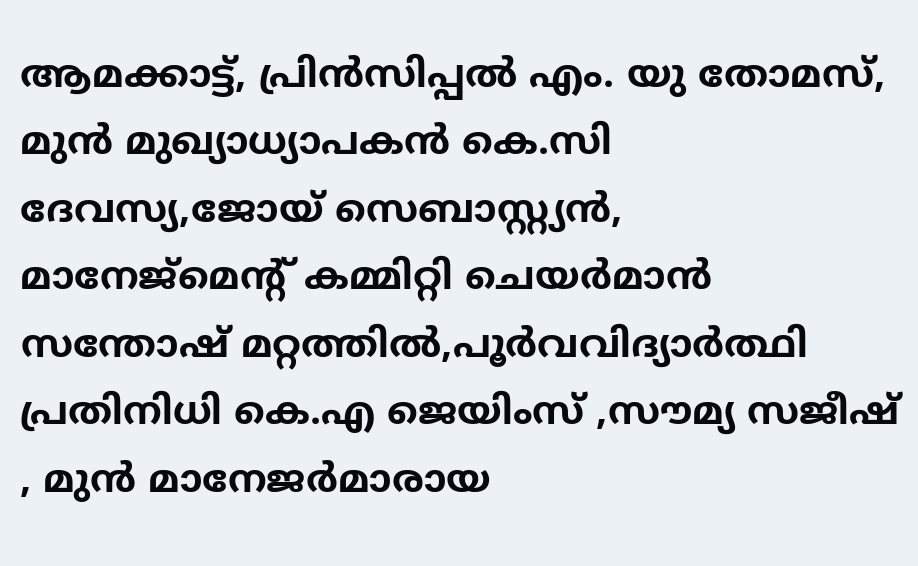ആമക്കാട്ട്, പ്രിൻസിപ്പൽ എം. യു തോമസ്, മുൻ മുഖ്യാധ്യാപകൻ കെ.സി ദേവസ്യ,ജോയ് സെബാസ്റ്റ്യൻ, മാനേജ്മെന്റ് കമ്മിറ്റി ചെയർമാൻ സന്തോഷ് മറ്റത്തിൽ,പൂർവവിദ്യാർത്ഥി പ്രതിനിധി കെ.എ ജെയിംസ് ,സൗമ്യ സജീഷ് , മുൻ മാനേജർമാരായ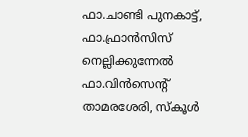ഫാ.ചാണ്ടി പുനകാട്ട്, ഫാ.ഫ്രാൻസിസ് നെല്ലിക്കുന്നേൽ ഫാ.വിൻസെന്റ് താമരശേരി, സ്കൂൾ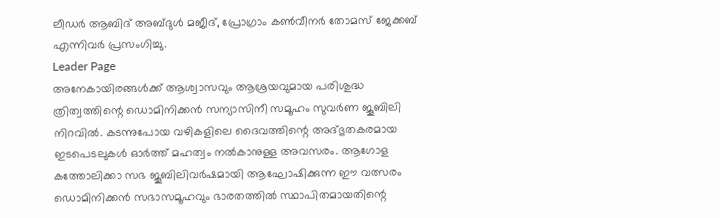ലീഡർ ആബിദ് അബ്ദുൾ മജീദ്, പ്രോഗ്രാം കൺവീനർ തോമസ് ജേക്കബ് എന്നിവർ പ്രസംഗിച്ചു.
Leader Page
അനേകായിരങ്ങൾക്ക് ആശ്വാസവും ആശ്രയവുമായ പരിശുദ്ധ ത്രിത്വത്തിന്റെ ഡൊമിനിക്കൻ സന്യാസിനീ സമൂഹം സുവർണ ജൂബിലി നിറവിൽ. കടന്നുപോയ വഴികളിലെ ദൈവത്തിന്റെ അദ്ഭുതകരമായ ഇടപെടലുകൾ ഓർത്ത് മഹത്വം നൽകാനുള്ള അവസരം. ആഗോള കത്തോലിക്കാ സഭ ജൂബിലിവർഷമായി ആഘോഷിക്കുന്ന ഈ വത്സരം ഡൊമിനിക്കൻ സഭാസമൂഹവും ഭാരതത്തിൽ സ്ഥാപിതമായതിന്റെ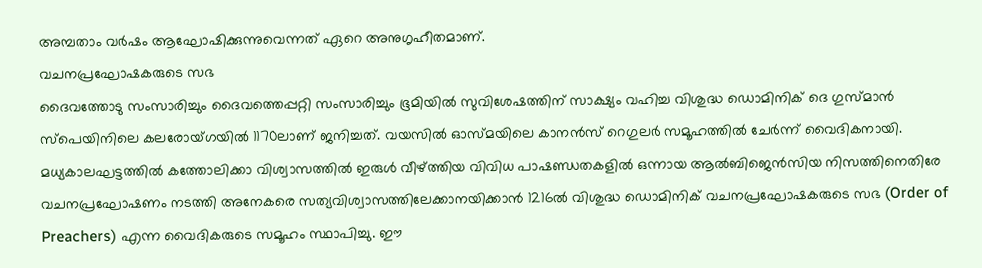അമ്പതാം വർഷം ആഘോഷിക്കുന്നുവെന്നത് ഏറെ അനുഗൃഹീതമാണ്.
വചനപ്രഘോഷകരുടെ സഭ
ദൈവത്തോടു സംസാരിച്ചും ദൈവത്തെപ്പറ്റി സംസാരിച്ചും ഭൂമിയിൽ സുവിശേഷത്തിന് സാക്ഷ്യം വഹിച്ച വിശുദ്ധ ഡൊമിനിക് ദെ ഗുസ്മാൻ സ്പെയിനിലെ കലരോയ്ഗയിൽ 1170ലാണ് ജനിച്ചത്. വയസിൽ ഓസ്മയിലെ കാനൻസ് റെഗുലർ സമൂഹത്തിൽ ചേർന്ന് വൈദികനായി. മധ്യകാലഘട്ടത്തിൽ കത്തോലിക്കാ വിശ്വാസത്തിൽ ഇരുൾ വീഴ്ത്തിയ വിവിധ പാഷണ്ഡതകളിൽ ഒന്നായ ആൽബിജെൻസിയ നിസത്തിനെതിരേ വചനപ്രഘോഷണം നടത്തി അനേകരെ സത്യവിശ്വാസത്തിലേക്കാനയിക്കാൻ 1216ൽ വിശുദ്ധ ഡൊമിനിക് വചനപ്രഘോഷകരുടെ സഭ (Order of Preachers) എന്ന വൈദികരുടെ സമൂഹം സ്ഥാപിച്ചു. ഈ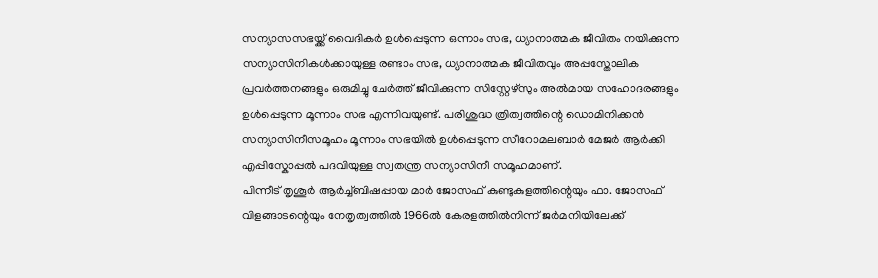സന്യാസസഭയ്ക്ക് വൈദികർ ഉൾപ്പെടുന്ന ഒന്നാം സഭ, ധ്യാനാത്മക ജീവിതം നയിക്കുന്ന സന്യാസിനികൾക്കായുള്ള രണ്ടാം സഭ, ധ്യാനാത്മക ജീവിതവും അപ്പസ്തോലിക പ്രവർത്തനങ്ങളും ഒരുമിച്ചു ചേർത്ത് ജീവിക്കുന്ന സിസ്റ്റേഴ്സും അൽമായ സഹോദരങ്ങളും ഉൾപ്പെടുന്ന മൂന്നാം സഭ എന്നിവയുണ്ട്. പരിശുദ്ധ ത്രിത്വത്തിന്റെ ഡൊമിനിക്കൻ സന്യാസിനീസമൂഹം മൂന്നാം സഭയിൽ ഉൾപ്പെടുന്ന സീറോമലബാർ മേജർ ആർക്കി എപ്പിസ്കോപ്പൽ പദവിയുള്ള സ്വതന്ത്ര സന്യാസിനീ സമൂഹമാണ്.
പിന്നീട് തൃശൂർ ആർച്ച്ബിഷപ്പായ മാർ ജോസഫ് കുണ്ടുകുളത്തിന്റെയും ഫാ. ജോസഫ് വിളങ്ങാടന്റെയും നേതൃത്വത്തിൽ 1966ൽ കേരളത്തിൽനിന്ന് ജർമനിയിലേക്ക്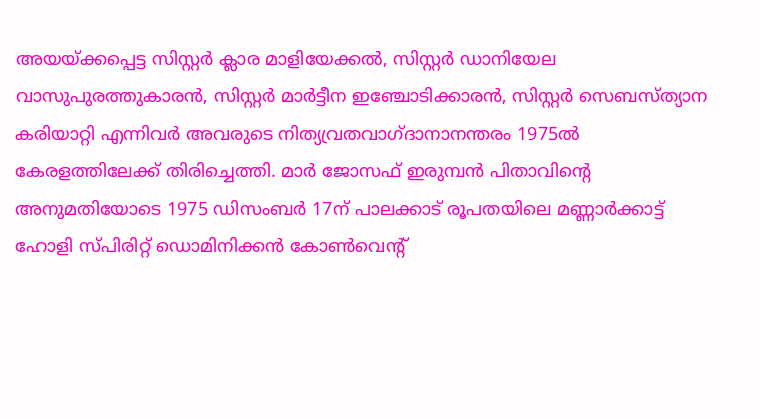അയയ്ക്കപ്പെട്ട സിസ്റ്റർ ക്ലാര മാളിയേക്കൽ, സിസ്റ്റർ ഡാനിയേല വാസുപുരത്തുകാരൻ, സിസ്റ്റർ മാർട്ടീന ഇഞ്ചോടിക്കാരൻ, സിസ്റ്റർ സെബസ്ത്യാന കരിയാറ്റി എന്നിവർ അവരുടെ നിത്യവ്രതവാഗ്ദാനാനന്തരം 1975ൽ കേരളത്തിലേക്ക് തിരിച്ചെത്തി. മാർ ജോസഫ് ഇരുമ്പൻ പിതാവിന്റെ അനുമതിയോടെ 1975 ഡിസംബർ 17ന് പാലക്കാട് രൂപതയിലെ മണ്ണാർക്കാട്ട് ഹോളി സ്പിരിറ്റ് ഡൊമിനിക്കൻ കോൺവെന്റ്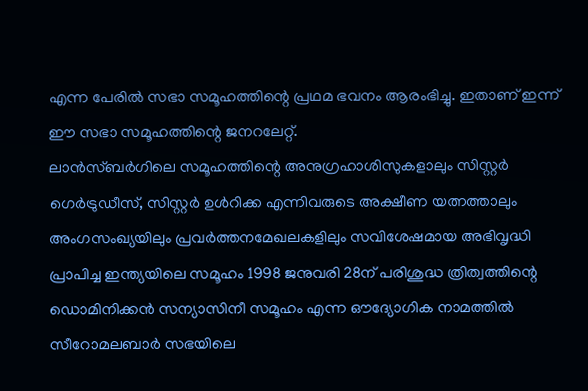എന്ന പേരിൽ സഭാ സമൂഹത്തിന്റെ പ്രഥമ ഭവനം ആരംഭിച്ചു. ഇതാണ് ഇന്ന് ഈ സഭാ സമൂഹത്തിന്റെ ജനറലേറ്റ്.
ലാൻസ്ബർഗിലെ സമൂഹത്തിന്റെ അനുഗ്രഹാശിസുകളാലും സിസ്റ്റർ ഗെർട്രുഡീസ്, സിസ്റ്റർ ഉൾറിക്ക എന്നിവരുടെ അക്ഷീണ യത്നത്താലും അംഗസംഖ്യയിലും പ്രവർത്തനമേഖലകളിലും സവിശേഷമായ അഭിവൃദ്ധി പ്രാപിച്ച ഇന്ത്യയിലെ സമൂഹം 1998 ജനുവരി 28ന് പരിശുദ്ധ ത്രിത്വത്തിന്റെ ഡൊമിനിക്കൻ സന്യാസിനീ സമൂഹം എന്ന ഔദ്യോഗിക നാമത്തിൽ സീറോമലബാർ സഭയിലെ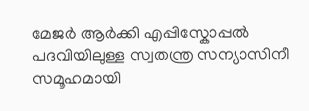മേജർ ആർക്കി എപ്പിസ്കോപ്പൽ പദവിയിലുള്ള സ്വതന്ത്ര സന്യാസിനീ സമൂഹമായി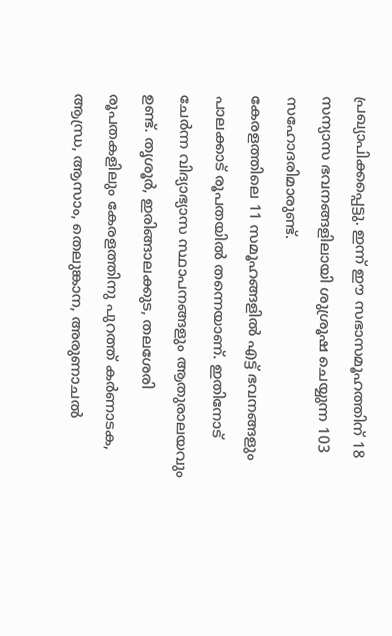പ്രഖ്യാപിക്കപ്പെട്ടു. ഇന്ന് ഈ സഭാസമൂഹത്തിന് 18 സന്യാസ ഭവനങ്ങളിലായി ശുശ്രൂഷ ചെയ്യുന്ന 103 സഹോദരിമാരുണ്ട്.
കേരളത്തിലെ 11 സമൂഹങ്ങളിൽ എട്ട് ഭവനങ്ങളും പാലക്കാട് രൂപതയിൽ തന്നെയാണ്. ഇതിനോട് ചേർന്ന വിദ്യാഭ്യാസ സ്ഥാപനങ്ങളും ആതുരാലയവും ഉണ്ട്. തൃശൂർ, ഇരിങ്ങാലക്കുട, തലശേരി രൂപതകളിലും കേരളത്തിനു പുറത്ത് കർണാടക, ആന്ധ്ര, ആസാം, തെലുങ്കാന, അരുണാചൽ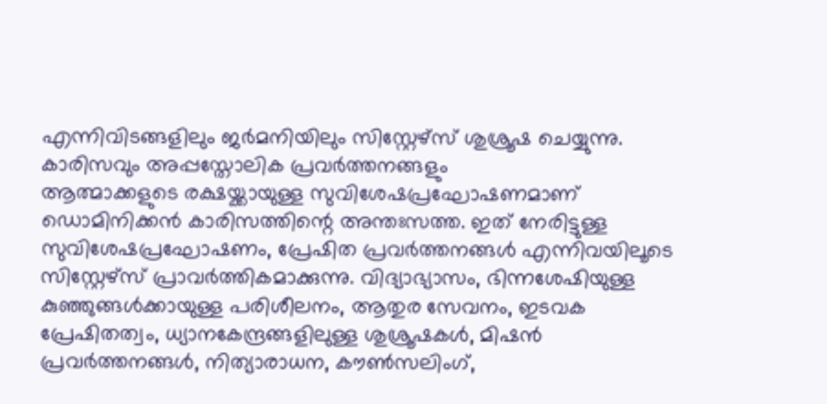എന്നിവിടങ്ങളിലും ജർമനിയിലും സിസ്റ്റേഴ്സ് ശുശ്രൂഷ ചെയ്യുന്നു.
കാരിസവും അപ്പസ്തോലിക പ്രവർത്തനങ്ങളും
ആത്മാക്കളുടെ രക്ഷയ്ക്കായുള്ള സുവിശേഷപ്രഘോഷണമാണ് ഡൊമിനിക്കൻ കാരിസത്തിന്റെ അന്തഃസത്ത. ഇത് നേരിട്ടുള്ള സുവിശേഷപ്രഘോഷണം, പ്രേഷിത പ്രവർത്തനങ്ങൾ എന്നിവയിലൂടെ സിസ്റ്റേഴ്സ് പ്രാവർത്തികമാക്കുന്നു. വിദ്യാഭ്യാസം, ഭിന്നശേഷിയുള്ള കുഞ്ഞുങ്ങൾക്കായുള്ള പരിശീലനം, ആതുര സേവനം, ഇടവക പ്രേഷിതത്വം, ധ്യാനകേന്ദ്രങ്ങളിലുള്ള ശുശ്രൂഷകൾ, മിഷൻ പ്രവർത്തനങ്ങൾ, നിത്യാരാധന, കൗൺസലിംഗ്,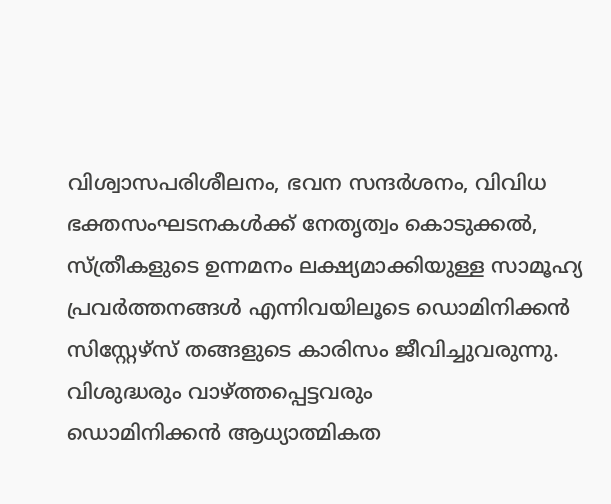വിശ്വാസപരിശീലനം, ഭവന സന്ദർശനം, വിവിധ ഭക്തസംഘടനകൾക്ക് നേതൃത്വം കൊടുക്കൽ, സ്ത്രീകളുടെ ഉന്നമനം ലക്ഷ്യമാക്കിയുള്ള സാമൂഹ്യ പ്രവർത്തനങ്ങൾ എന്നിവയിലൂടെ ഡൊമിനിക്കൻ സിസ്റ്റേഴ്സ് തങ്ങളുടെ കാരിസം ജീവിച്ചുവരുന്നു.
വിശുദ്ധരും വാഴ്ത്തപ്പെട്ടവരും
ഡൊമിനിക്കൻ ആധ്യാത്മികത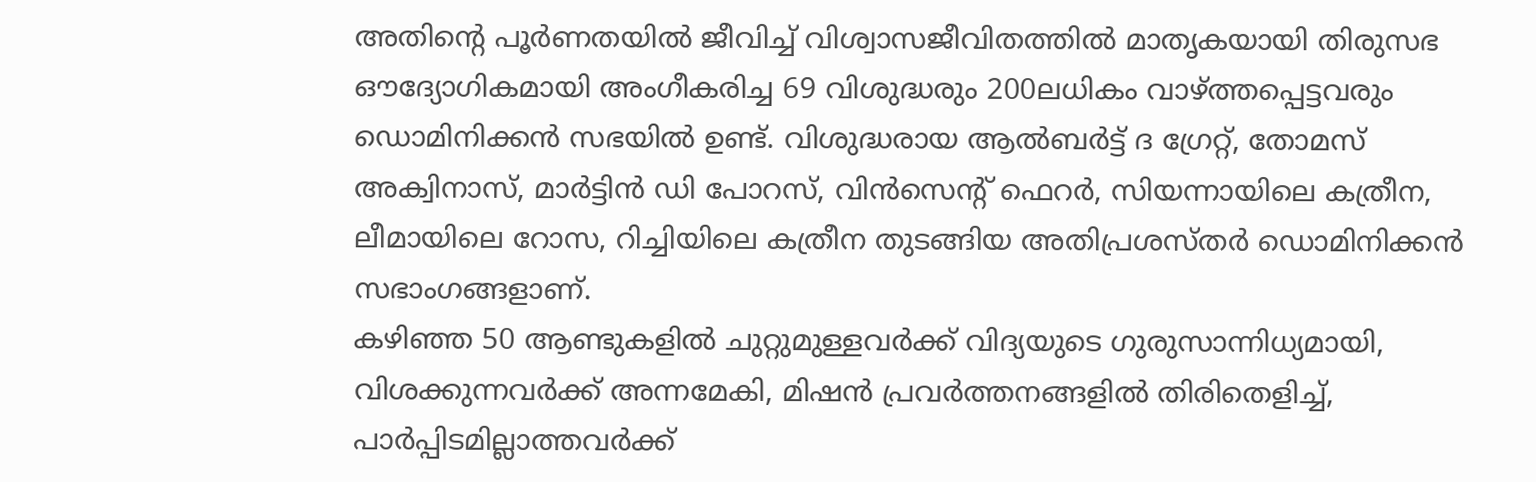അതിന്റെ പൂർണതയിൽ ജീവിച്ച് വിശ്വാസജീവിതത്തിൽ മാതൃകയായി തിരുസഭ ഔദ്യോഗികമായി അംഗീകരിച്ച 69 വിശുദ്ധരും 200ലധികം വാഴ്ത്തപ്പെട്ടവരും ഡൊമിനിക്കൻ സഭയിൽ ഉണ്ട്. വിശുദ്ധരായ ആൽബർട്ട് ദ ഗ്രേറ്റ്, തോമസ് അക്വിനാസ്, മാർട്ടിൻ ഡി പോറസ്, വിൻസെന്റ് ഫെറർ, സിയന്നായിലെ കത്രീന, ലീമായിലെ റോസ, റിച്ചിയിലെ കത്രീന തുടങ്ങിയ അതിപ്രശസ്തർ ഡൊമിനിക്കൻ സഭാംഗങ്ങളാണ്.
കഴിഞ്ഞ 50 ആണ്ടുകളിൽ ചുറ്റുമുള്ളവർക്ക് വിദ്യയുടെ ഗുരുസാന്നിധ്യമായി, വിശക്കുന്നവർക്ക് അന്നമേകി, മിഷൻ പ്രവർത്തനങ്ങളിൽ തിരിതെളിച്ച്, പാർപ്പിടമില്ലാത്തവർക്ക്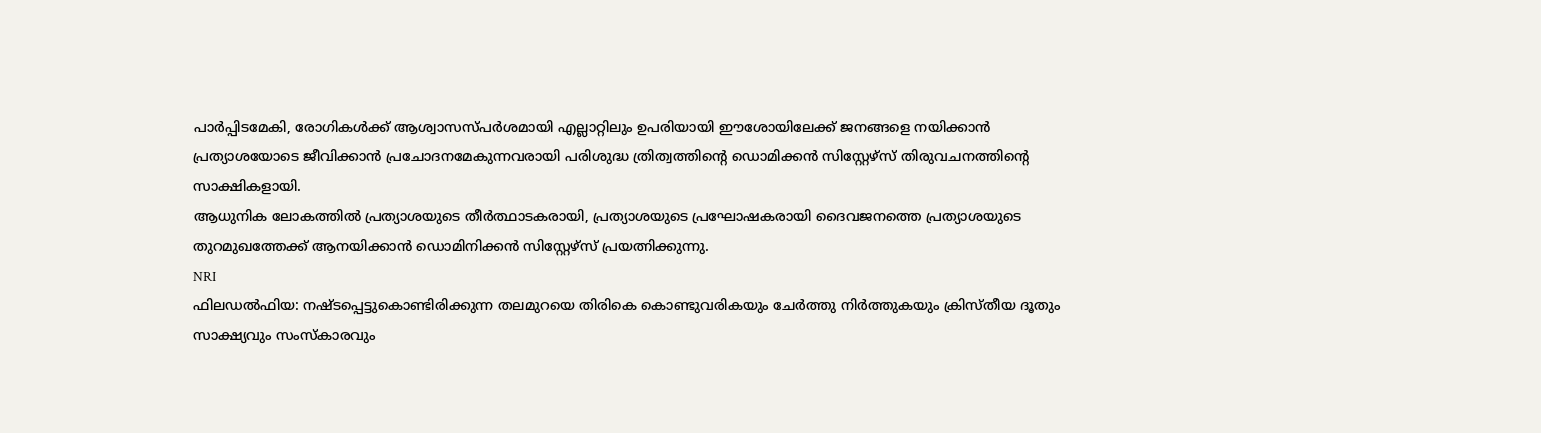പാർപ്പിടമേകി, രോഗികൾക്ക് ആശ്വാസസ്പർശമായി എല്ലാറ്റിലും ഉപരിയായി ഈശോയിലേക്ക് ജനങ്ങളെ നയിക്കാൻ പ്രത്യാശയോടെ ജീവിക്കാൻ പ്രചോദനമേകുന്നവരായി പരിശുദ്ധ ത്രിത്വത്തിന്റെ ഡൊമിക്കൻ സിസ്റ്റേഴ്സ് തിരുവചനത്തിന്റെ സാക്ഷികളായി.
ആധുനിക ലോകത്തിൽ പ്രത്യാശയുടെ തീർത്ഥാടകരായി, പ്രത്യാശയുടെ പ്രഘോഷകരായി ദൈവജനത്തെ പ്രത്യാശയുടെ തുറമുഖത്തേക്ക് ആനയിക്കാൻ ഡൊമിനിക്കൻ സിസ്റ്റേഴ്സ് പ്രയത്നിക്കുന്നു.
NRI
ഫിലഡൽഫിയ: നഷ്ടപ്പെട്ടുകൊണ്ടിരിക്കുന്ന തലമുറയെ തിരികെ കൊണ്ടുവരികയും ചേർത്തു നിർത്തുകയും ക്രിസ്തീയ ദൂതും സാക്ഷ്യവും സംസ്കാരവും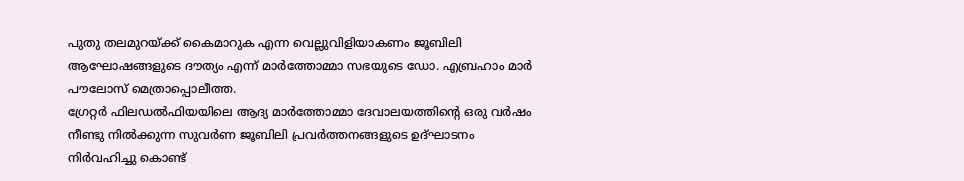പുതു തലമുറയ്ക്ക് കൈമാറുക എന്ന വെല്ലുവിളിയാകണം ജൂബിലി ആഘോഷങ്ങളുടെ ദൗത്യം എന്ന് മാർത്തോമ്മാ സഭയുടെ ഡോ. എബ്രഹാം മാർ പൗലോസ് മെത്രാപ്പൊലീത്ത.
ഗ്രേറ്റർ ഫിലഡൽഫിയയിലെ ആദ്യ മാർത്തോമ്മാ ദേവാലയത്തിന്റെ ഒരു വർഷം നീണ്ടു നിൽക്കുന്ന സുവർണ ജൂബിലി പ്രവർത്തനങ്ങളുടെ ഉദ്ഘാടനം നിർവഹിച്ചു കൊണ്ട്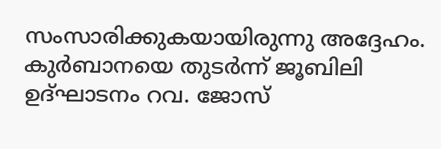സംസാരിക്കുകയായിരുന്നു അദ്ദേഹം.
കുർബാനയെ തുടർന്ന് ജൂബിലി ഉദ്ഘാടനം റവ. ജോസ്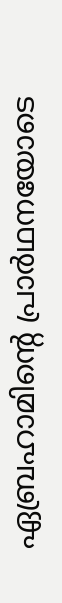ഏബ്രഹാമിന്റെ പ്രാർഥനയോടെ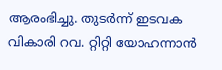ആരംഭിച്ചു. തുടർന്ന് ഇടവക വികാരി റവ. റ്റിറ്റി യോഹന്നാൻ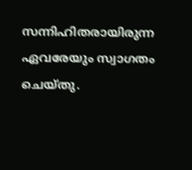സന്നിഹിതരായിരുന്ന ഏവരേയും സ്വാഗതം ചെയ്തു.